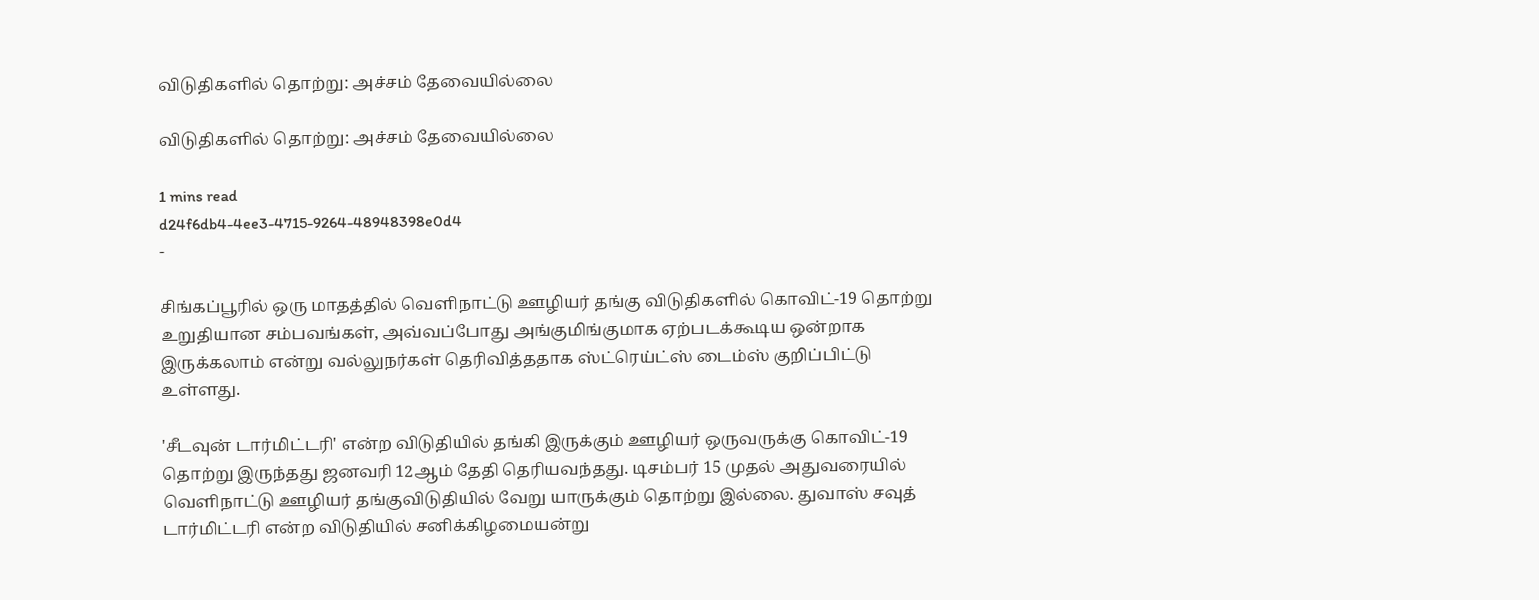விடுதிகளில் தொற்று: அச்சம் தேவையில்லை

விடுதிகளில் தொற்று: அச்சம் தேவையில்லை

1 mins read
d24f6db4-4ee3-4715-9264-48948398e0d4
-

சிங்கப்பூரில் ஒரு மாதத்தில் வெளிநாட்டு ஊழியர் தங்கு விடுதிகளில் கொவிட்-19 தொற்று உறுதியான சம்பவங்கள், அவ்வப்போது அங்குமிங்குமாக ஏற்படக்கூடிய ஒன்றாக இருக்கலாம் என்று வல்லுநர்கள் தெரிவித்ததாக ஸ்ட்ரெய்ட்ஸ் டைம்ஸ் குறிப்பிட்டு உள்ளது.

'சீடவுன் டார்மிட்டரி' என்ற விடுதியில் தங்கி இருக்கும் ஊழியர் ஒருவருக்கு கொவிட்-19 தொற்று இருந்தது ஜனவரி 12ஆம் தேதி தெரியவந்தது. டிசம்பர் 15 முதல் அதுவரையில் வெளிநாட்டு ஊழியர் தங்குவிடுதியில் வேறு யாருக்கும் தொற்று இல்லை. துவாஸ் சவுத் டார்மிட்டரி என்ற விடுதியில் சனிக்கிழமையன்று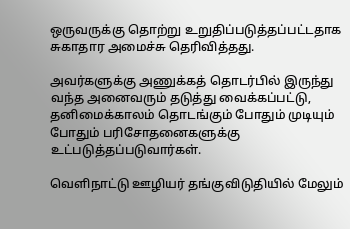ஒருவருக்கு தொற்று உறுதிப்படுத்தப்பட்டதாக சுகாதார அமைச்சு தெரிவித்தது.

அவர்களுக்கு அணுக்கத் தொடர்பில் இருந்து வந்த அனைவரும் தடுத்து வைக்கப்பட்டு, தனிமைக்காலம் தொடங்கும் போதும் முடியும் போதும் பரிசோதனைகளுக்கு உட்படுத்தப்படுவார்கள்.

வெளிநாட்டு ஊழியர் தங்குவிடுதியில் மேலும்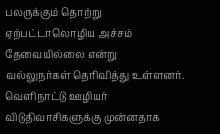பலருக்கும் தொற்று ஏற்பட்டாலொழிய அச்சம் தேவையில்லை என்று வல்லுநர்கள் தெரிவித்து உள்ளனர். வெளிநாட்டு ஊழியர் விடுதிவாசிகளுக்கு முன்னதாக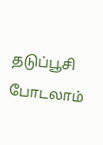தடுப்பூசி போடலாம்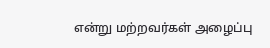என்று மற்றவர்கள் அழைப்பு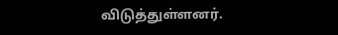விடுத்துள்ளனர்.